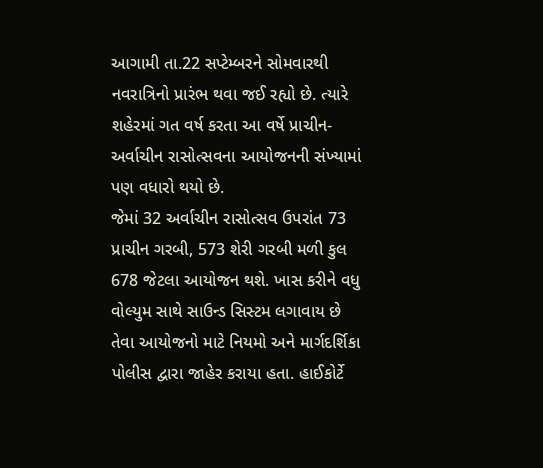આગામી તા.22 સપ્ટેમ્બરને સોમવારથી નવરાત્રિનો પ્રારંભ થવા જઈ રહ્યો છે. ત્યારે શહેરમાં ગત વર્ષ કરતા આ વર્ષે પ્રાચીન-અર્વાચીન રાસોત્સવના આયોજનની સંખ્યામાં પણ વધારો થયો છે.
જેમાં 32 અર્વાચીન રાસોત્સવ ઉપરાંત 73 પ્રાચીન ગરબી, 573 શેરી ગરબી મળી કુલ 678 જેટલા આયોજન થશે. ખાસ કરીને વધુ વોલ્યુમ સાથે સાઉન્ડ સિસ્ટમ લગાવાય છે તેવા આયોજનો માટે નિયમો અને માર્ગદર્શિકા પોલીસ દ્વારા જાહેર કરાયા હતા. હાઈકોર્ટે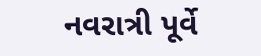નવરાત્રી પૂર્વે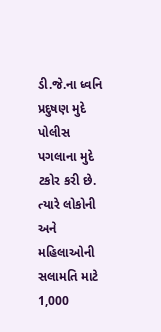ડી.જે.ના ધ્વનિ પ્રદુષણ મુદે પોલીસ પગલાના મુદે ટકોર કરી છે. ત્યારે લોકોની અને મહિલાઓની સલામતિ માટે 1,000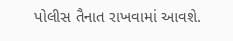પોલીસ તૈનાત રાખવામાં આવશે.